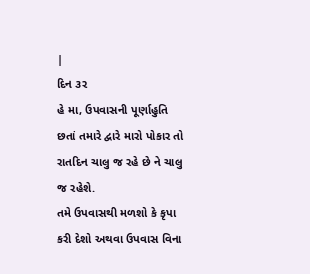|
દિન ૩ર
હે મા, ઉપવાસની પૂર્ણાહુતિ
છતાં તમારે દ્વારે મારો પોકાર તો રાતદિન ચાલુ જ રહે છે ને ચાલુ જ રહેશે.
તમે ઉપવાસથી મળશો કે કૃપા
કરી દેશો અથવા ઉપવાસ વિના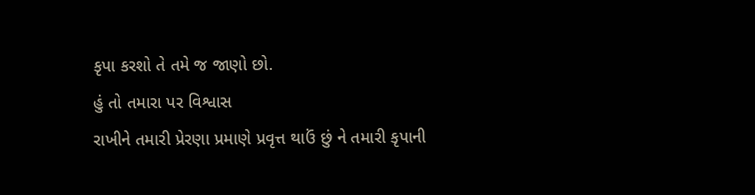કૃપા કરશો તે તમે જ જાણો છો.
હું તો તમારા પર વિશ્વાસ
રાખીને તમારી પ્રેરણા પ્રમાણે પ્રવૃત્ત થાઉં છું ને તમારી કૃપાની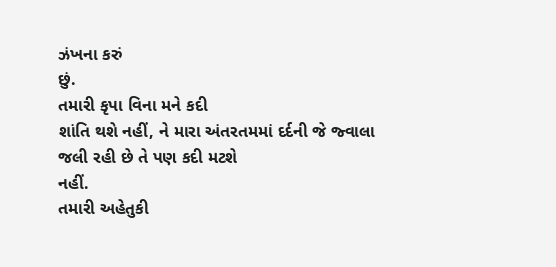ઝંખના કરું
છું.
તમારી કૃપા વિના મને કદી
શાંતિ થશે નહીં, ને મારા અંતરતમમાં દર્દની જે જ્વાલા જલી રહી છે તે પણ કદી મટશે
નહીં.
તમારી અહેતુકી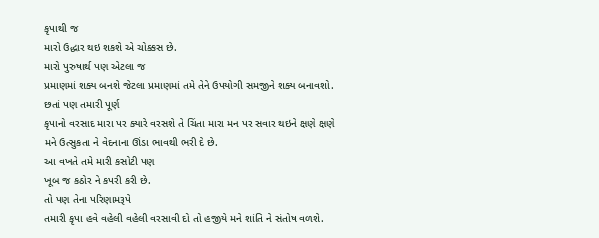કૃપાથી જ
મારો ઉદ્ધાર થઇ શકશે એ ચોક્કસ છે.
મારો પુરુષાર્થ પણ એટલા જ
પ્રમાણમાં શક્ય બનશે જેટલા પ્રમાણમાં તમે તેને ઉપયોગી સમજીને શક્ય બનાવશો.
છતાં પણ તમારી પૂર્ણ
કૃપાનો વરસાદ મારા પર ક્યારે વરસશે તે ચિંતા મારા મન પર સવાર થઇને ક્ષણે ક્ષણે
મને ઉત્સુકતા ને વેદનાના ઊંડા ભાવથી ભરી દે છે.
આ વખતે તમે મારી કસોટી પણ
ખૂબ જ કઠોર ને કપરી કરી છે.
તો પણ તેના પરિણામરૂપે
તમારી કૃપા હવે વહેલી વહેલી વરસાવી દો તો હજીયે મને શાંતિ ને સંતોષ વળશે.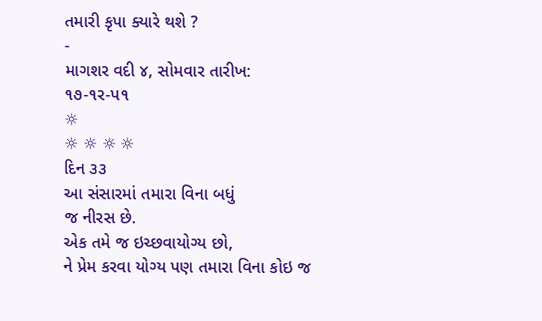તમારી કૃપા ક્યારે થશે ?
-
માગશર વદી ૪, સોમવાર તારીખ:
૧૭-૧ર-પ૧
☼
☼ ☼ ☼ ☼
દિન ૩૩
આ સંસારમાં તમારા વિના બધું
જ નીરસ છે.
એક તમે જ ઇચ્છવાયોગ્ય છો,
ને પ્રેમ કરવા યોગ્ય પણ તમારા વિના કોઇ જ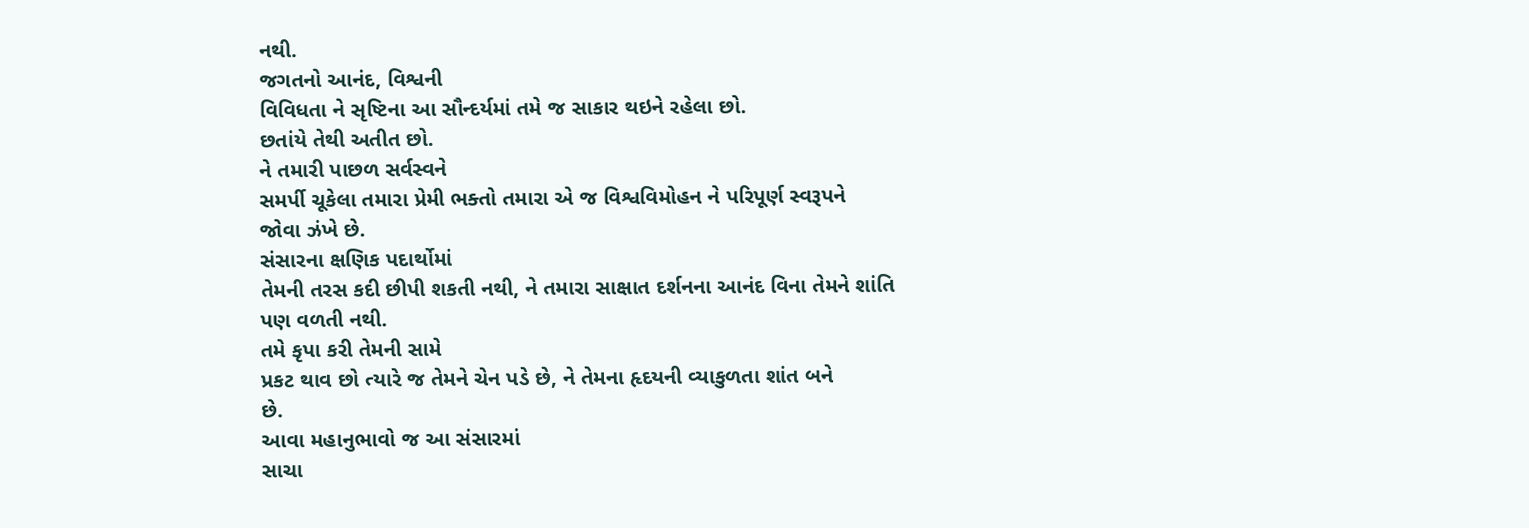નથી.
જગતનો આનંદ, વિશ્વની
વિવિધતા ને સૃષ્ટિના આ સૌન્દર્યમાં તમે જ સાકાર થઇને રહેલા છો.
છતાંયે તેથી અતીત છો.
ને તમારી પાછળ સર્વસ્વને
સમર્પી ચૂકેલા તમારા પ્રેમી ભક્તો તમારા એ જ વિશ્વવિમોહન ને પરિપૂર્ણ સ્વરૂપને
જોવા ઝંખે છે.
સંસારના ક્ષણિક પદાર્થોમાં
તેમની તરસ કદી છીપી શકતી નથી, ને તમારા સાક્ષાત દર્શનના આનંદ વિના તેમને શાંતિ
પણ વળતી નથી.
તમે કૃપા કરી તેમની સામે
પ્રકટ થાવ છો ત્યારે જ તેમને ચેન પડે છે, ને તેમના હૃદયની વ્યાકુળતા શાંત બને
છે.
આવા મહાનુભાવો જ આ સંસારમાં
સાચા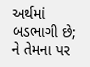અર્થમાં બડભાગી છે; ને તેમના પર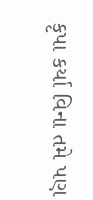કૃપા કર્યા વિના તમે પણ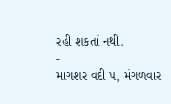રહી શકતાં નથી.
-
માગશર વદી ૫, મંગળવાર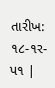તારીખ:
૧૮-૧ર-પ૧ |